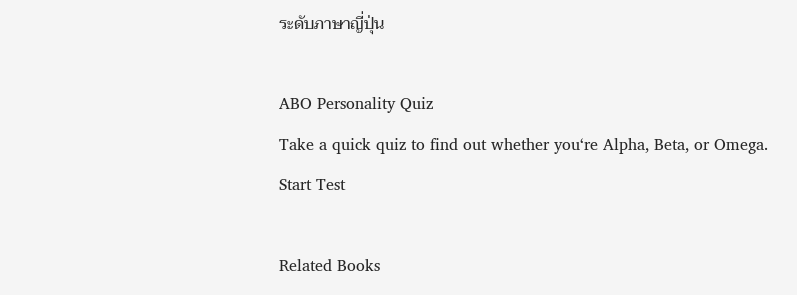ระดับภาษาญี่ปุ่น

ABO Personality Quiz
Take a quick quiz to find out whether you‘re Alpha, Beta, or Omega.
Start Test

Related Books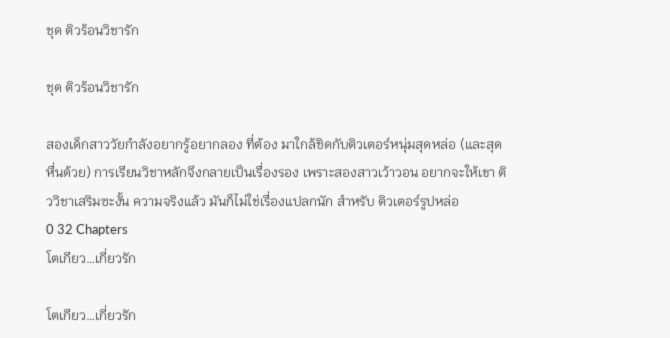ชุด ติวร้อนวิชารัก

ชุด ติวร้อนวิชารัก

สองเด็กสาววัยกำลังอยากรู้อยากลอง ที่ต้อง มาใกล้ชิดกับติวเตอร์หนุ่มสุดหล่อ (และสุดหื่นด้วย) การเรียนวิชาหลักจึงกลายเป็นเรื่องรอง เพราะสองสาวเว้าวอน อยากจะให้เขา ติววิชาเสริมซะงั้น ความจริงแล้ว มันก็ไม่ใช่เรื่องแปลกนัก สำหรับ ติวเตอร์รูปหล่อ
0 32 Chapters
โตเกียว…เกี่ยวรัก

โตเกียว…เกี่ยวรัก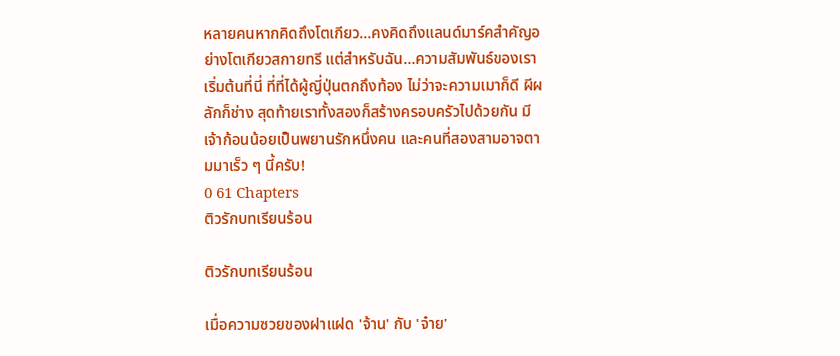หลายคนหากคิดถึงโตเกียว…คงคิดถึงแลนด์มาร์คสำคัญอย่างโตเกียวสกายทรี แต่สำหรับฉัน…ความสัมพันธ์ของเราเริ่มต้นที่นี่ ที่ที่ได้ผู้ญี่ปุ่นตกถึงท้อง ไม่ว่าจะความเมาก็ดี ผีผลักก็ช่าง สุดท้ายเราทั้งสองก็สร้างครอบครัวไปด้วยกัน มีเจ้าก้อนน้อยเป็นพยานรักหนึ่งคน และคนที่สองสามอาจตามมาเร็ว ๆ นี้ครับ!
0 61 Chapters
ติวรักบทเรียนร้อน

ติวรักบทเรียนร้อน

เมื่อความซวยของฝาแฝด 'จ้าน' กับ 'จ๋าย'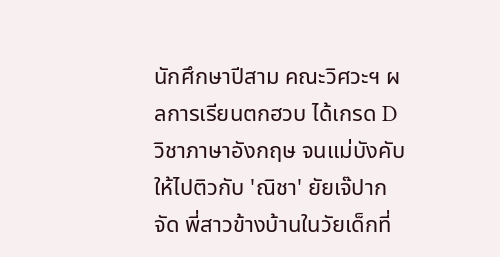นักศึกษาปีสาม คณะวิศวะฯ ผลการเรียนตกฮวบ ได้เกรด D วิชาภาษาอังกฤษ จนแม่บังคับให้ไปติวกับ 'ณิชา' ยัยเจ๊ปากจัด พี่สาวข้างบ้านในวัยเด็กที่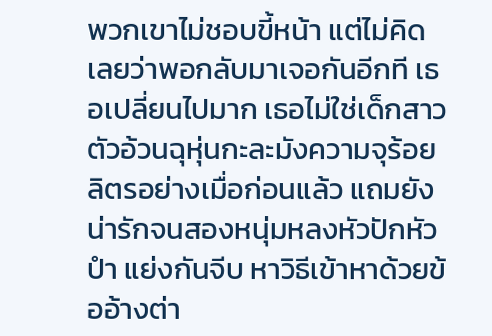พวกเขาไม่ชอบขี้หน้า แต่ไม่คิดเลยว่าพอกลับมาเจอกันอีกที เธอเปลี่ยนไปมาก เธอไม่ใช่เด็กสาวตัวอ้วนฉุหุ่นกะละมังความจุร้อยลิตรอย่างเมื่อก่อนแล้ว แถมยังน่ารักจนสองหนุ่มหลงหัวปักหัวปำ แย่งกันจีบ หาวิธีเข้าหาด้วยข้ออ้างต่า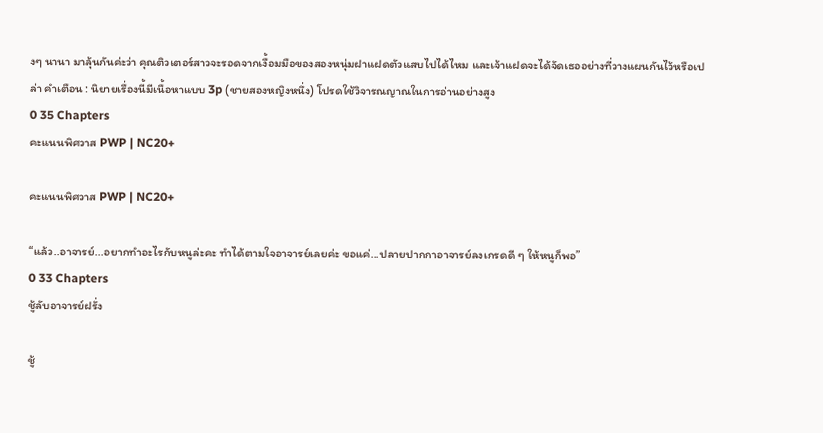งๆ นานา มาลุ้นกันค่ะว่า คุณติวเตอร์สาวจะรอดจากเงื้อมมือของสองหนุ่มฝาแฝดตัวแสบไปได้ไหม และเจ้าแฝดจะได้จัดเธออย่างที่วางแผนกันไว้หรือเปล่า คำเตือน : นิยายเรื่องนี้มีเนื้อหาแบบ 3p (ชายสองหญิงหนึ่ง) โปรดใช้วิจารณญาณในการอ่านอย่างสูง
0 35 Chapters
คะแนนพิศวาส PWP | NC20+

คะแนนพิศวาส PWP | NC20+

“แล้ว..อาจารย์...อยากทำอะไรกับหนูล่ะคะ ทำได้ตามใจอาจารย์เลยค่ะ ขอแค่...ปลายปากกาอาจารย์ลงเกรดดี ๆ ให้หนูก็พอ”
0 33 Chapters
ชู้ลับอาจารย์ฝรั่ง

ชู้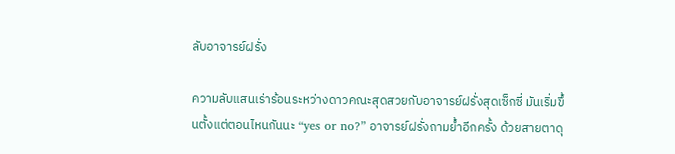ลับอาจารย์ฝรั่ง

ความลับแสนเร่าร้อนระหว่างดาวคณะสุดสวยกับอาจารย์ฝรั่งสุดเซ็กซี่ มันเริ่มขึ้นตั้งแต่ตอนไหนกันนะ “yes or no?” อาจารย์ฝรั่งถามย้ำอีกครั้ง ด้วยสายตาดุ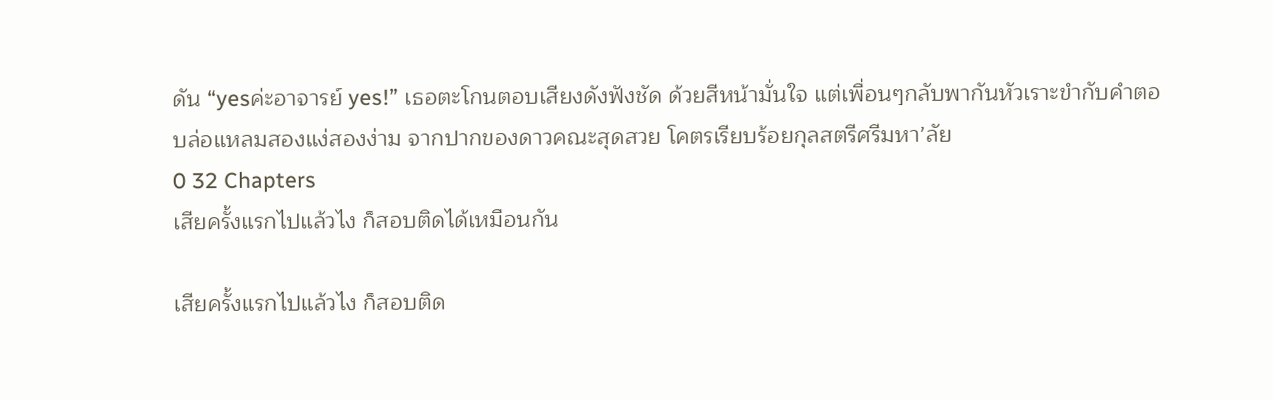ดัน “yesค่ะอาจารย์ yes!” เธอตะโกนตอบเสียงดังฟังชัด ด้วยสีหน้ามั่นใจ แต่เพื่อนๆกลับพากันหัวเราะขำกับคำตอบล่อแหลมสองแง่สองง่าม จากปากของดาวคณะสุดสวย โคตรเรียบร้อยกุลสตรีศรีมหา’ลัย
0 32 Chapters
เสียครั้งแรกไปแล้วไง ก็สอบติดได้เหมือนกัน

เสียครั้งแรกไปแล้วไง ก็สอบติด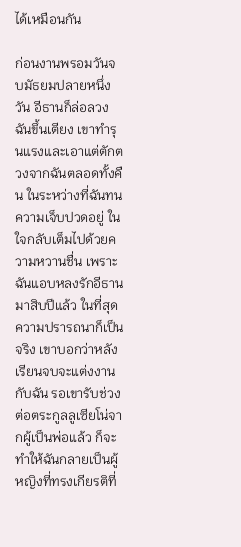ได้เหมือนกัน

ก่อนงานพรอมวันจบมัธยมปลายหนึ่งวัน อีธานก็ล่อลวงฉันขึ้นเตียง เขาทำรุนแรงและเอาแต่ตักตวงจากฉันตลอดทั้งคืน ในระหว่างที่ฉันทนความเจ็บปวดอยู่ ในใจกลับเต็มไปด้วยความหวานชื่น เพราะฉันแอบหลงรักอีธานมาสิบปีแล้ว ในที่สุดความปรารถนาก็เป็นจริง เขาบอกว่าหลังเรียนจบจะแต่งงานกับฉัน รอเขารับช่วงต่อตระกูลลูเซียโน่จากผู้เป็นพ่อแล้ว ก็จะทำให้ฉันกลายเป็นผู้หญิงที่ทรงเกียรติที่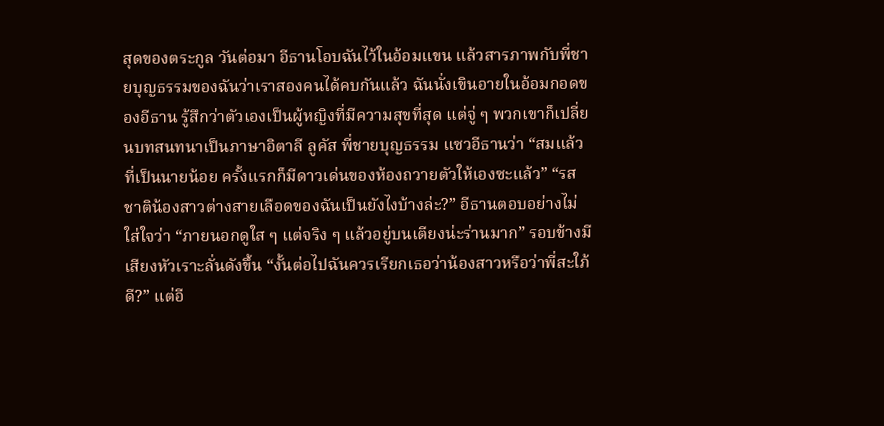สุดของตระกูล วันต่อมา อีธานโอบฉันไว้ในอ้อมแขน แล้วสารภาพกับพี่ชายบุญธรรมของฉันว่าเราสองคนได้คบกันแล้ว ฉันนั่งเขินอายในอ้อมกอดของอีธาน รู้สึกว่าตัวเองเป็นผู้หญิงที่มีความสุขที่สุด แต่จู่ ๆ พวกเขาก็เปลี่ยนบทสนทนาเป็นภาษาอิตาลี ลูคัส พี่ชายบุญธรรม แซวอีธานว่า “สมแล้วที่เป็นนายน้อย ครั้งแรกก็มีดาวเด่นของห้องถวายตัวให้เองซะแล้ว” “รสชาติน้องสาวต่างสายเลือดของฉันเป็นยังไงบ้างล่ะ?” อีธานตอบอย่างไม่ใส่ใจว่า “ภายนอกดูใส ๆ แต่จริง ๆ แล้วอยู่บนเตียงน่ะร่านมาก” รอบข้างมีเสียงหัวเราะลั่นดังขึ้น “งั้นต่อไปฉันควรเรียกเธอว่าน้องสาวหรือว่าพี่สะใภ้ดี?” แต่อี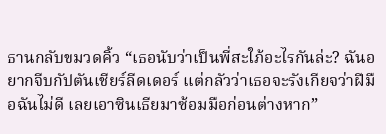ธานกลับขมวดคิ้ว “เธอนับว่าเป็นพี่สะใภ้อะไรกันล่ะ? ฉันอยากจีบกัปตันเชียร์ลีดเดอร์ แต่กลัวว่าเธอจะรังเกียจว่าฝีมือฉันไม่ดี เลยเอาซินเธียมาซ้อมมือก่อนต่างหาก”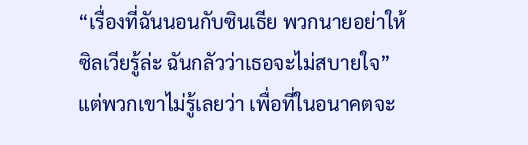“เรื่องที่ฉันนอนกับซินเธีย พวกนายอย่าให้ซิลเวียรู้ล่ะ ฉันกลัวว่าเธอจะไม่สบายใจ” แต่พวกเขาไม่รู้เลยว่า เพื่อที่ในอนาคตจะ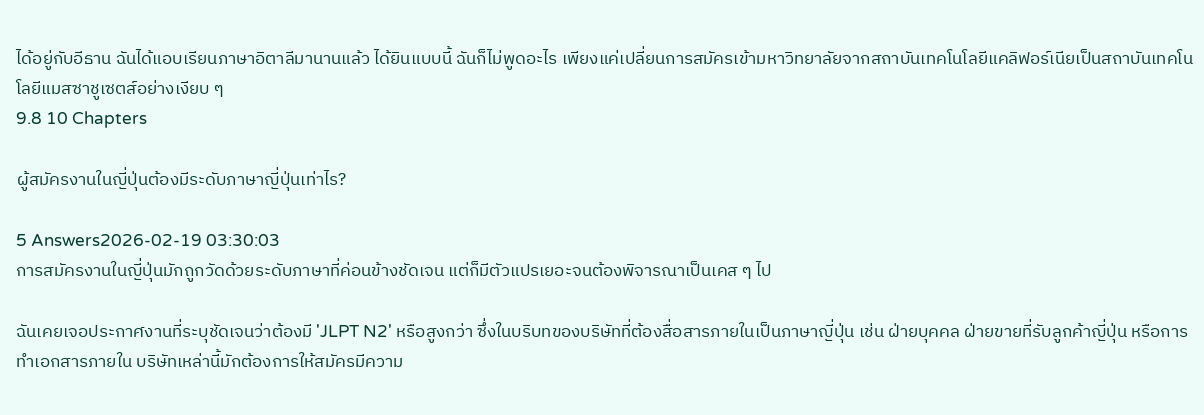ได้อยู่กับอีธาน ฉันได้แอบเรียนภาษาอิตาลีมานานแล้ว ได้ยินแบบนี้ ฉันก็ไม่พูดอะไร เพียงแค่เปลี่ยนการสมัครเข้ามหาวิทยาลัยจากสถาบันเทคโนโลยีแคลิฟอร์เนียเป็นสถาบันเทคโนโลยีแมสซาชูเซตส์อย่างเงียบ ๆ
9.8 10 Chapters

ผู้สมัครงานในญี่ปุ่นต้องมีระดับภาษาญี่ปุ่นเท่าไร?

5 Answers2026-02-19 03:30:03
การสมัครงานในญี่ปุ่นมักถูกวัดด้วยระดับภาษาที่ค่อนข้างชัดเจน แต่ก็มีตัวแปรเยอะจนต้องพิจารณาเป็นเคส ๆ ไป

ฉันเคยเจอประกาศงานที่ระบุชัดเจนว่าต้องมี 'JLPT N2' หรือสูงกว่า ซึ่งในบริบทของบริษัทที่ต้องสื่อสารภายในเป็นภาษาญี่ปุ่น เช่น ฝ่ายบุคคล ฝ่ายขายที่รับลูกค้าญี่ปุ่น หรือการทำเอกสารภายใน บริษัทเหล่านี้มักต้องการให้สมัครมีความ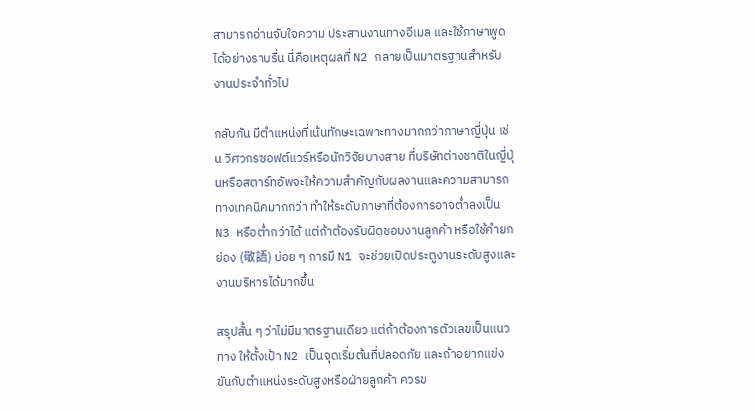สามารถอ่านจับใจความ ประสานงานทางอีเมล และใช้ภาษาพูดได้อย่างราบรื่น นี่คือเหตุผลที่ N2 กลายเป็นมาตรฐานสำหรับงานประจำทั่วไป

กลับกัน มีตำแหน่งที่เน้นทักษะเฉพาะทางมากกว่าภาษาญี่ปุ่น เช่น วิศวกรซอฟต์แวร์หรือนักวิจัยบางสาย ที่บริษัทต่างชาติในญี่ปุ่นหรือสตาร์ทอัพจะให้ความสำคัญกับผลงานและความสามารถทางเทคนิคมากกว่า ทำให้ระดับภาษาที่ต้องการอาจต่ำลงเป็น N3 หรือต่ำกว่าได้ แต่ถ้าต้องรับผิดชอบงานลูกค้า หรือใช้คำยกย่อง (敬語) บ่อย ๆ การมี N1 จะช่วยเปิดประตูงานระดับสูงและงานบริหารได้มากขึ้น

สรุปสั้น ๆ ว่าไม่มีมาตรฐานเดียว แต่ถ้าต้องการตัวเลขเป็นแนวทาง ให้ตั้งเป้า N2 เป็นจุดเริ่มต้นที่ปลอดภัย และถ้าอยากแข่งขันกับตำแหน่งระดับสูงหรือฝ่ายลูกค้า ควรข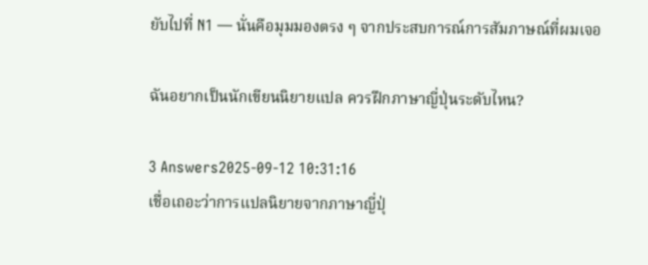ยับไปที่ N1 — นั่นคือมุมมองตรง ๆ จากประสบการณ์การสัมภาษณ์ที่ผมเจอ

ฉันอยากเป็นนักเขียนนิยายแปล ควรฝึกภาษาญี่ปุ่นระดับไหน?

3 Answers2025-09-12 10:31:16
เชื่อเถอะว่าการแปลนิยายจากภาษาญี่ปุ่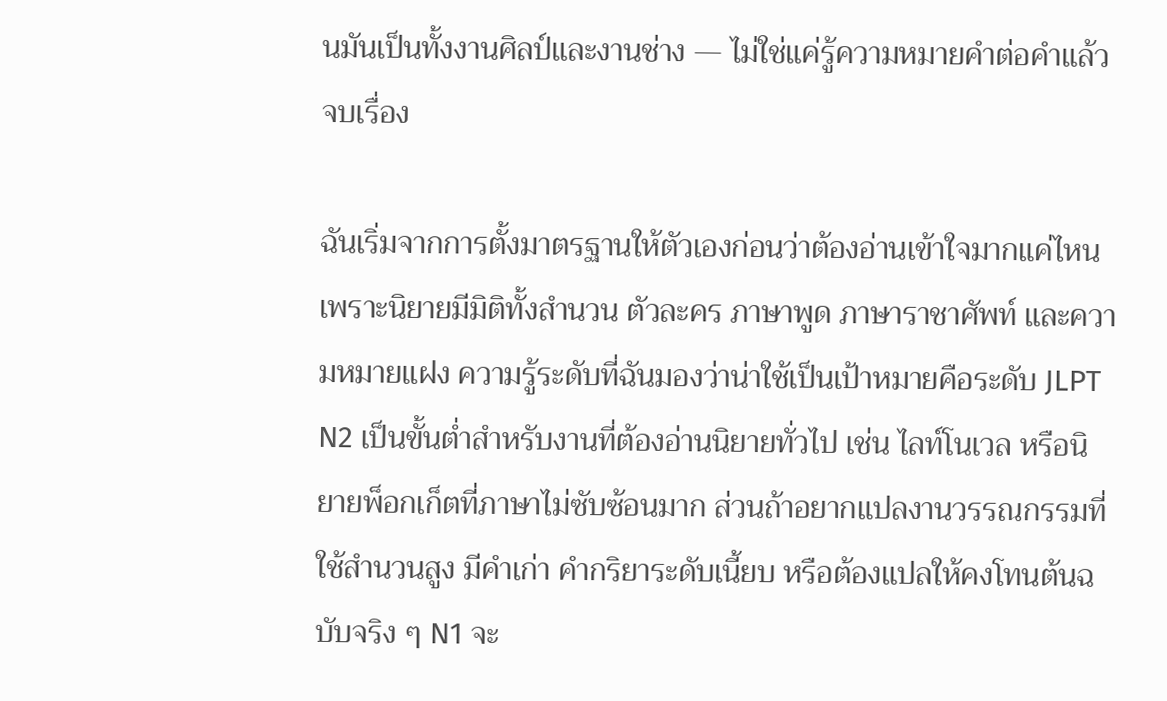นมันเป็นทั้งงานศิลป์และงานช่าง — ไม่ใช่แค่รู้ความหมายคำต่อคำแล้วจบเรื่อง

ฉันเริ่มจากการตั้งมาตรฐานให้ตัวเองก่อนว่าต้องอ่านเข้าใจมากแค่ไหน เพราะนิยายมีมิติทั้งสำนวน ตัวละคร ภาษาพูด ภาษาราชาศัพท์ และความหมายแฝง ความรู้ระดับที่ฉันมองว่าน่าใช้เป็นเป้าหมายคือระดับ JLPT N2 เป็นขั้นต่ำสำหรับงานที่ต้องอ่านนิยายทั่วไป เช่น ไลท์โนเวล หรือนิยายพ็อกเก็ตที่ภาษาไม่ซับซ้อนมาก ส่วนถ้าอยากแปลงานวรรณกรรมที่ใช้สำนวนสูง มีคำเก่า คำกริยาระดับเนี้ยบ หรือต้องแปลให้คงโทนต้นฉบับจริง ๆ N1 จะ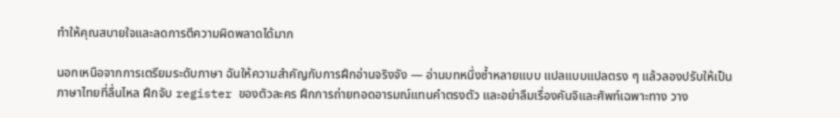ทำให้คุณสบายใจและลดการตีความผิดพลาดได้มาก

นอกเหนือจากการเตรียมระดับภาษา ฉันให้ความสำคัญกับการฝึกอ่านจริงจัง — อ่านบทหนึ่งซ้ำหลายแบบ แปลแบบแปลตรง ๆ แล้วลองปรับให้เป็นภาษาไทยที่ลื่นไหล ฝึกจับ register ของตัวละคร ฝึกการถ่ายทอดอารมณ์แทนคำตรงตัว และอย่าลืมเรื่องคันจิและศัพท์เฉพาะทาง วาง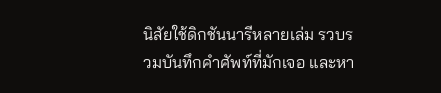นิสัยใช้ดิกชันนารีหลายเล่ม รวบรวมบันทึกคำศัพท์ที่มักเจอ และหา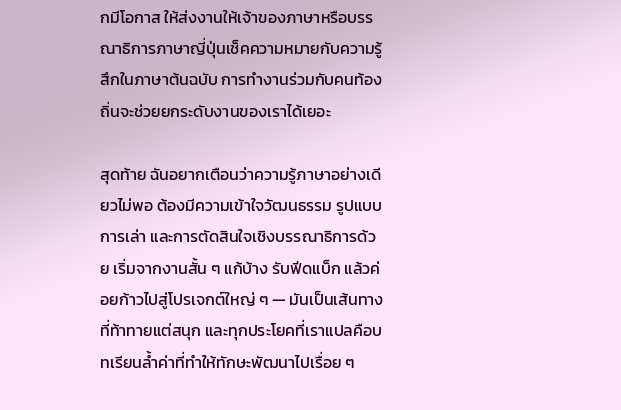กมีโอกาส ให้ส่งงานให้เจ้าของภาษาหรือบรรณาธิการภาษาญี่ปุ่นเช็คความหมายกับความรู้สึกในภาษาต้นฉบับ การทำงานร่วมกับคนท้องถิ่นจะช่วยยกระดับงานของเราได้เยอะ

สุดท้าย ฉันอยากเตือนว่าความรู้ภาษาอย่างเดียวไม่พอ ต้องมีความเข้าใจวัฒนธรรม รูปแบบการเล่า และการตัดสินใจเชิงบรรณาธิการด้วย เริ่มจากงานสั้น ๆ แก้บ้าง รับฟีดแบ็ก แล้วค่อยก้าวไปสู่โปรเจกต์ใหญ่ ๆ — มันเป็นเส้นทางที่ท้าทายแต่สนุก และทุกประโยคที่เราแปลคือบทเรียนล้ำค่าที่ทำให้ทักษะพัฒนาไปเรื่อย ๆ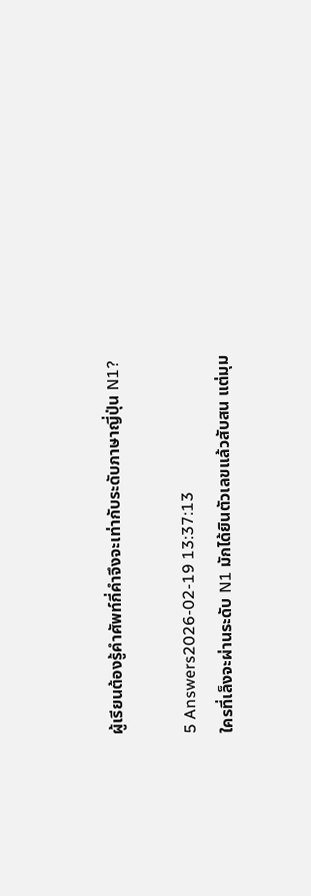ผู้เรียนต้องรู้คำศัพท์กี่คำจึงจะเท่ากับระดับภาษาญี่ปุ่น N1?

5 Answers2026-02-19 13:37:13
ใครที่เล็งจะผ่านระดับ N1 มักได้ยินตัวเลขแล้วสับสน แต่มุม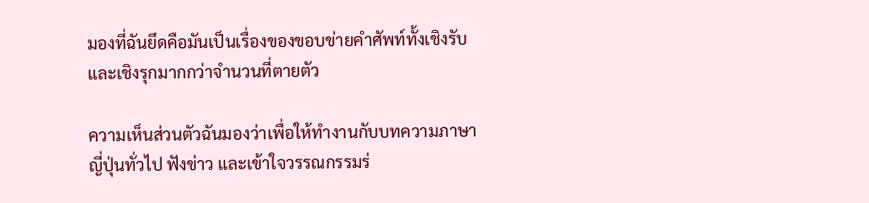มองที่ฉันยึดคือมันเป็นเรื่องของขอบข่ายคำศัพท์ทั้งเชิงรับและเชิงรุกมากกว่าจำนวนที่ตายตัว

ความเห็นส่วนตัวฉันมองว่าเพื่อให้ทำงานกับบทความภาษาญี่ปุ่นทั่วไป ฟังข่าว และเข้าใจวรรณกรรมร่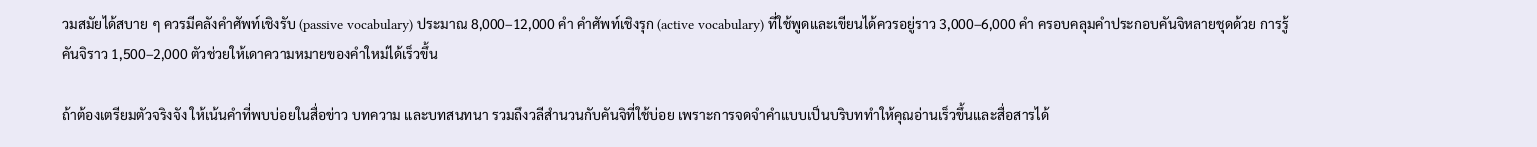วมสมัยได้สบาย ๆ ควรมีคลังคำศัพท์เชิงรับ (passive vocabulary) ประมาณ 8,000–12,000 คำ คำศัพท์เชิงรุก (active vocabulary) ที่ใช้พูดและเขียนได้ควรอยู่ราว 3,000–6,000 คำ ครอบคลุมคำประกอบคันจิหลายชุดด้วย การรู้คันจิราว 1,500–2,000 ตัวช่วยให้เดาความหมายของคำใหม่ได้เร็วขึ้น

ถ้าต้องเตรียมตัวจริงจัง ให้เน้นคำที่พบบ่อยในสื่อข่าว บทความ และบทสนทนา รวมถึงวลีสำนวนกับคันจิที่ใช้บ่อย เพราะการจดจำคำแบบเป็นบริบททำให้คุณอ่านเร็วขึ้นและสื่อสารได้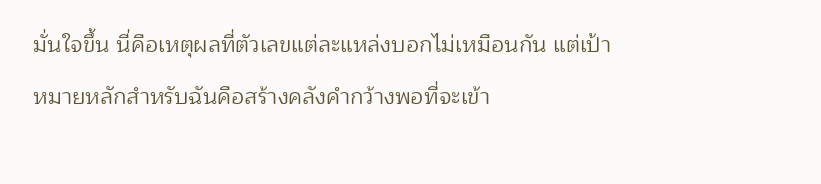มั่นใจขึ้น นี่คือเหตุผลที่ตัวเลขแต่ละแหล่งบอกไม่เหมือนกัน แต่เป้าหมายหลักสำหรับฉันคือสร้างคลังคำกว้างพอที่จะเข้า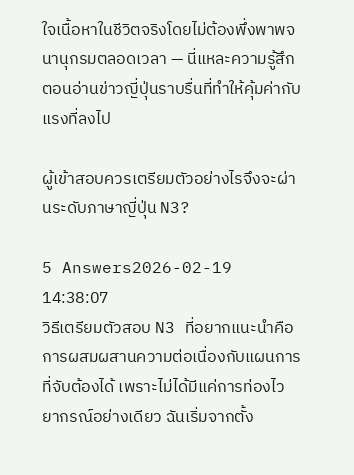ใจเนื้อหาในชีวิตจริงโดยไม่ต้องพึ่งพาพจนานุกรมตลอดเวลา — นี่แหละความรู้สึกตอนอ่านข่าวญี่ปุ่นราบรื่นที่ทำให้คุ้มค่ากับแรงที่ลงไป

ผู้เข้าสอบควรเตรียมตัวอย่างไรจึงจะผ่านระดับภาษาญี่ปุ่น N3?

5 Answers2026-02-19 14:38:07
วิธีเตรียมตัวสอบ N3 ที่อยากแนะนำคือการผสมผสานความต่อเนื่องกับแผนการที่จับต้องได้ เพราะไม่ได้มีแค่การท่องไวยากรณ์อย่างเดียว ฉันเริ่มจากตั้ง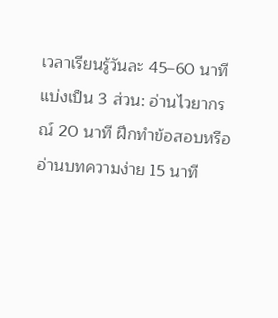เวลาเรียนรู้วันละ 45–60 นาที แบ่งเป็น 3 ส่วน: อ่านไวยากรณ์ 20 นาที ฝึกทำข้อสอบหรืออ่านบทความง่าย 15 นาที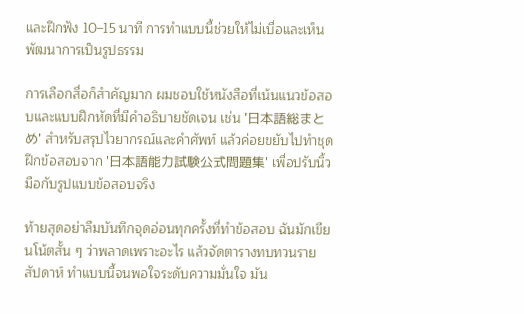และฝึกฟัง 10–15 นาที การทำแบบนี้ช่วยให้ไม่เบื่อและเห็นพัฒนาการเป็นรูปธรรม

การเลือกสื่อก็สำคัญมาก ผมชอบใช้หนังสือที่เน้นแนวข้อสอบและแบบฝึกหัดที่มีคำอธิบายชัดเจน เช่น '日本語総まとめ' สำหรับสรุปไวยากรณ์และคำศัพท์ แล้วค่อยขยับไปทำชุดฝึกข้อสอบจาก '日本語能力試験公式問題集' เพื่อปรับนิ้วมือกับรูปแบบข้อสอบจริง

ท้ายสุดอย่าลืมบันทึกจุดอ่อนทุกครั้งที่ทำข้อสอบ ฉันมักเขียนโน้ตสั้น ๆ ว่าพลาดเพราะอะไร แล้วจัดตารางทบทวนรายสัปดาห์ ทำแบบนี้จนพอใจระดับความมั่นใจ มัน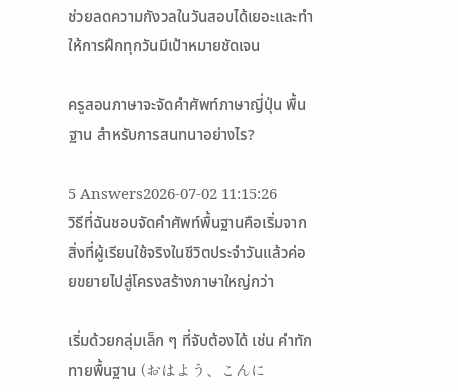ช่วยลดความกังวลในวันสอบได้เยอะและทำให้การฝึกทุกวันมีเป้าหมายชัดเจน

ครูสอนภาษาจะจัดคําศัพท์ภาษาญี่ปุ่น พื้นฐาน สำหรับการสนทนาอย่างไร?

5 Answers2026-07-02 11:15:26
วิธีที่ฉันชอบจัดคำศัพท์พื้นฐานคือเริ่มจากสิ่งที่ผู้เรียนใช้จริงในชีวิตประจำวันแล้วค่อยขยายไปสู่โครงสร้างภาษาใหญ่กว่า

เริ่มด้วยกลุ่มเล็ก ๆ ที่จับต้องได้ เช่น คำทักทายพื้นฐาน (おはよう、こんに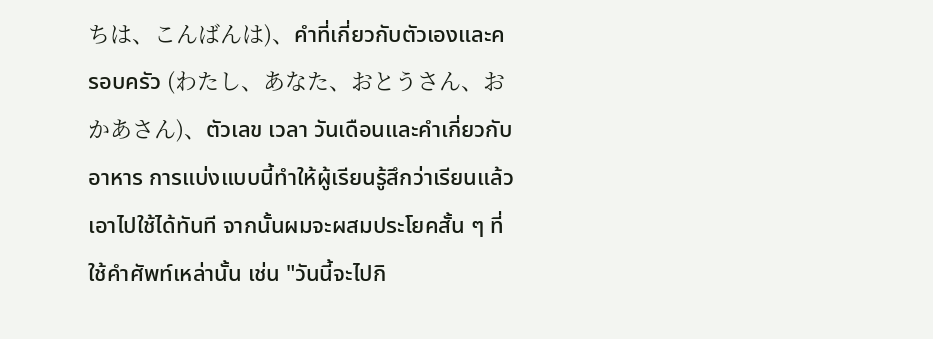ちは、こんばんは)、คำที่เกี่ยวกับตัวเองและครอบครัว (わたし、あなた、おとうさん、おかあさん)、ตัวเลข เวลา วันเดือนและคำเกี่ยวกับอาหาร การแบ่งแบบนี้ทำให้ผู้เรียนรู้สึกว่าเรียนแล้วเอาไปใช้ได้ทันที จากนั้นผมจะผสมประโยคสั้น ๆ ที่ใช้คำศัพท์เหล่านั้น เช่น "วันนี้จะไปกิ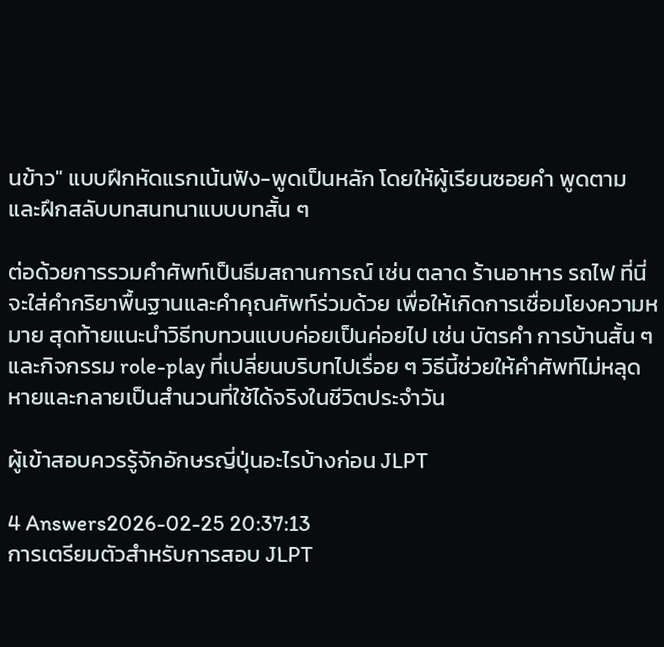นข้าว" แบบฝึกหัดแรกเน้นฟัง-พูดเป็นหลัก โดยให้ผู้เรียนซอยคำ พูดตาม และฝึกสลับบทสนทนาแบบบทสั้น ๆ

ต่อด้วยการรวมคำศัพท์เป็นธีมสถานการณ์ เช่น ตลาด ร้านอาหาร รถไฟ ที่นี่จะใส่คำกริยาพื้นฐานและคำคุณศัพท์ร่วมด้วย เพื่อให้เกิดการเชื่อมโยงความหมาย สุดท้ายแนะนำวิธีทบทวนแบบค่อยเป็นค่อยไป เช่น บัตรคำ การบ้านสั้น ๆ และกิจกรรม role-play ที่เปลี่ยนบริบทไปเรื่อย ๆ วิธีนี้ช่วยให้คำศัพท์ไม่หลุดหายและกลายเป็นสำนวนที่ใช้ได้จริงในชีวิตประจำวัน

ผู้เข้าสอบควรรู้จักอักษรญี่ปุ่นอะไรบ้างก่อน JLPT

4 Answers2026-02-25 20:37:13
การเตรียมตัวสำหรับการสอบ JLPT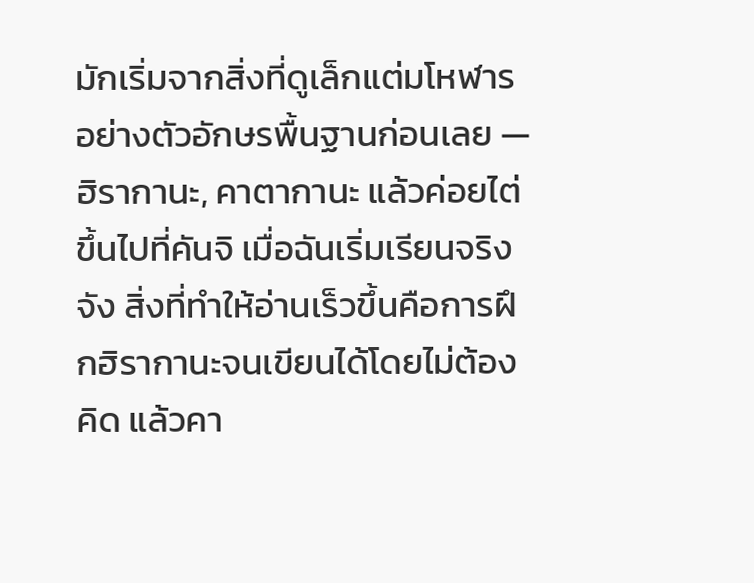มักเริ่มจากสิ่งที่ดูเล็กแต่มโหฬารอย่างตัวอักษรพื้นฐานก่อนเลย — ฮิรากานะ, คาตากานะ แล้วค่อยไต่ขึ้นไปที่คันจิ เมื่อฉันเริ่มเรียนจริงจัง สิ่งที่ทำให้อ่านเร็วขึ้นคือการฝึกฮิรากานะจนเขียนได้โดยไม่ต้องคิด แล้วคา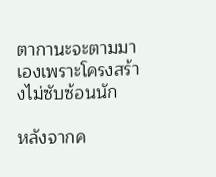ตากานะจะตามมาเองเพราะโครงสร้างไม่ซับซ้อนนัก

หลังจากค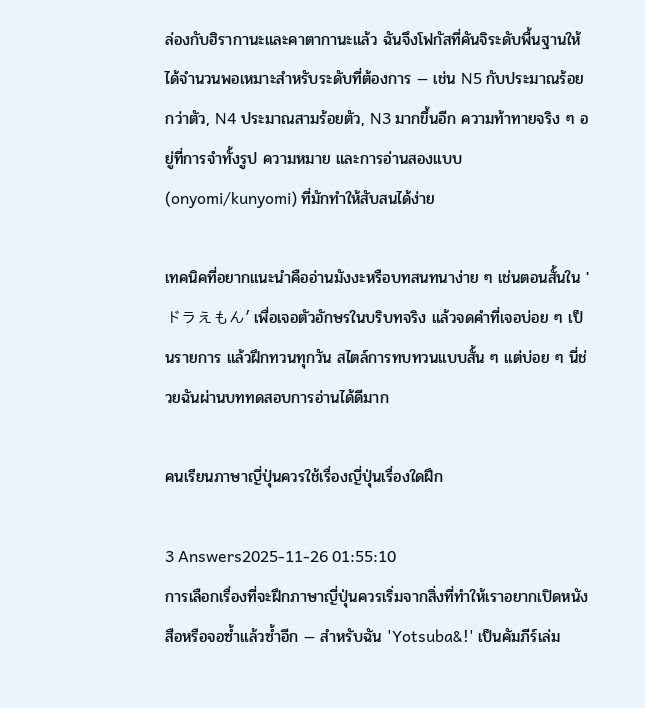ล่องกับฮิรากานะและคาตากานะแล้ว ฉันจึงโฟกัสที่คันจิระดับพื้นฐานให้ได้จำนวนพอเหมาะสำหรับระดับที่ต้องการ — เช่น N5 กับประมาณร้อยกว่าตัว, N4 ประมาณสามร้อยตัว, N3 มากขึ้นอีก ความท้าทายจริง ๆ อยู่ที่การจำทั้งรูป ความหมาย และการอ่านสองแบบ (onyomi/kunyomi) ที่มักทำให้สับสนได้ง่าย

เทคนิคที่อยากแนะนำคืออ่านมังงะหรือบทสนทนาง่าย ๆ เช่นตอนสั้นใน 'ドラえもん' เพื่อเจอตัวอักษรในบริบทจริง แล้วจดคำที่เจอบ่อย ๆ เป็นรายการ แล้วฝึกทวนทุกวัน สไตล์การทบทวนแบบสั้น ๆ แต่บ่อย ๆ นี่ช่วยฉันผ่านบททดสอบการอ่านได้ดีมาก

คนเรียนภาษาญี่ปุ่นควรใช้เรื่องญี่ปุ่นเรื่องใดฝึก

3 Answers2025-11-26 01:55:10
การเลือกเรื่องที่จะฝึกภาษาญี่ปุ่นควรเริ่มจากสิ่งที่ทำให้เราอยากเปิดหนังสือหรือจอซ้ำแล้วซ้ำอีก — สำหรับฉัน 'Yotsuba&!' เป็นคัมภีร์เล่ม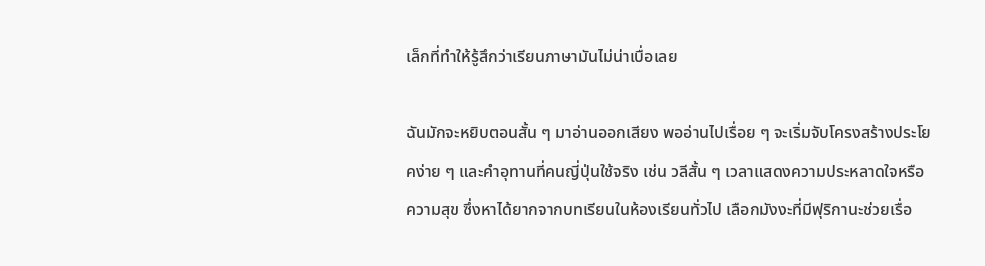เล็กที่ทำให้รู้สึกว่าเรียนภาษามันไม่น่าเบื่อเลย

ฉันมักจะหยิบตอนสั้น ๆ มาอ่านออกเสียง พออ่านไปเรื่อย ๆ จะเริ่มจับโครงสร้างประโยคง่าย ๆ และคำอุทานที่คนญี่ปุ่นใช้จริง เช่น วลีสั้น ๆ เวลาแสดงความประหลาดใจหรือความสุข ซึ่งหาได้ยากจากบทเรียนในห้องเรียนทั่วไป เลือกมังงะที่มีฟุริกานะช่วยเรื่อ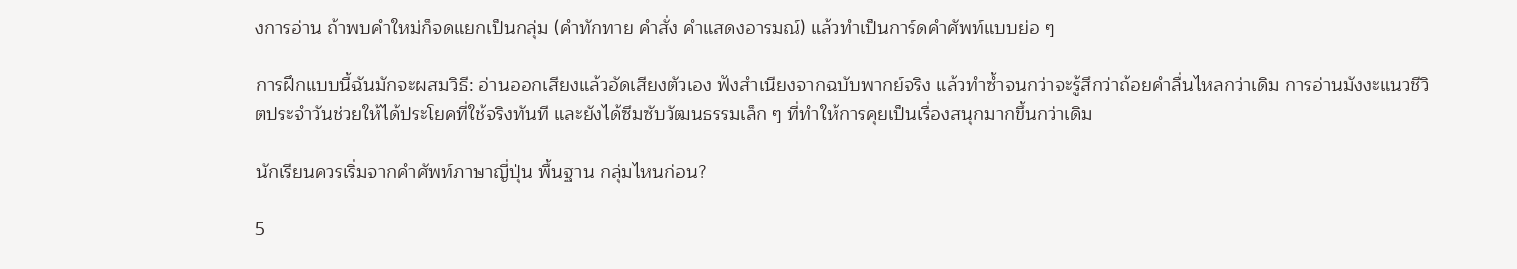งการอ่าน ถ้าพบคำใหม่ก็จดแยกเป็นกลุ่ม (คำทักทาย คำสั่ง คำแสดงอารมณ์) แล้วทำเป็นการ์ดคำศัพท์แบบย่อ ๆ

การฝึกแบบนี้ฉันมักจะผสมวิธี: อ่านออกเสียงแล้วอัดเสียงตัวเอง ฟังสำเนียงจากฉบับพากย์จริง แล้วทำซ้ำจนกว่าจะรู้สึกว่าถ้อยคำลื่นไหลกว่าเดิม การอ่านมังงะแนวชีวิตประจำวันช่วยให้ได้ประโยคที่ใช้จริงทันที และยังได้ซึมซับวัฒนธรรมเล็ก ๆ ที่ทำให้การคุยเป็นเรื่องสนุกมากขึ้นกว่าเดิม

นักเรียนควรเริ่มจากคําศัพท์ภาษาญี่ปุ่น พื้นฐาน กลุ่มไหนก่อน?

5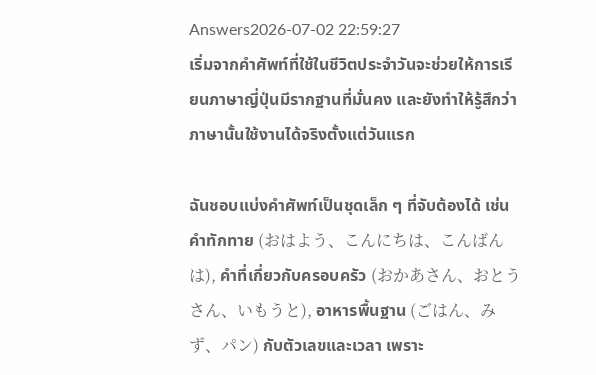Answers2026-07-02 22:59:27
เริ่มจากคำศัพท์ที่ใช้ในชีวิตประจำวันจะช่วยให้การเรียนภาษาญี่ปุ่นมีรากฐานที่มั่นคง และยังทำให้รู้สึกว่าภาษานั้นใช้งานได้จริงตั้งแต่วันแรก

ฉันชอบแบ่งคำศัพท์เป็นชุดเล็ก ๆ ที่จับต้องได้ เช่น คำทักทาย (おはよう、こんにちは、こんばんは), คำที่เกี่ยวกับครอบครัว (おかあさん、おとうさん、いもうと), อาหารพื้นฐาน (ごはん、みず、パン) กับตัวเลขและเวลา เพราะ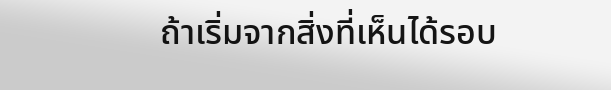ถ้าเริ่มจากสิ่งที่เห็นได้รอบ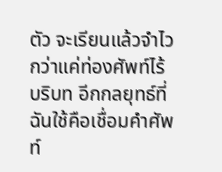ตัว จะเรียนแล้วจำไวกว่าแค่ท่องศัพท์ไร้บริบท อีกกลยุทธ์ที่ฉันใช้คือเชื่อมคำศัพท์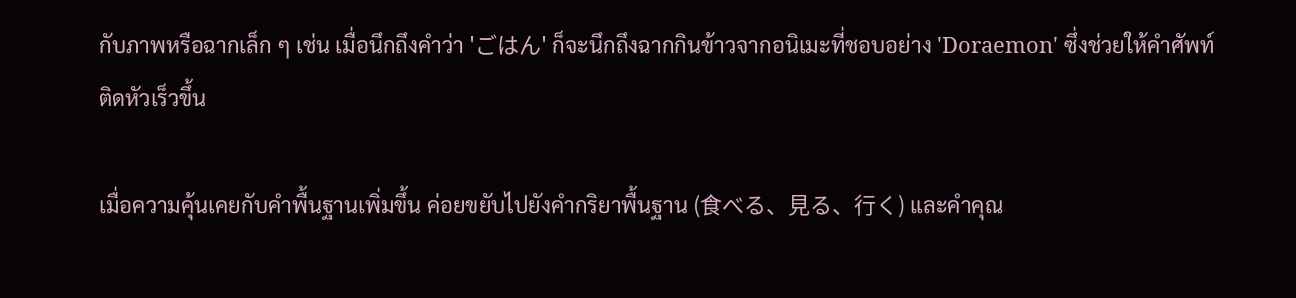กับภาพหรือฉากเล็ก ๆ เช่น เมื่อนึกถึงคำว่า 'ごはん' ก็จะนึกถึงฉากกินข้าวจากอนิเมะที่ชอบอย่าง 'Doraemon' ซึ่งช่วยให้คำศัพท์ติดหัวเร็วขึ้น

เมื่อความคุ้นเคยกับคำพื้นฐานเพิ่มขึ้น ค่อยขยับไปยังคำกริยาพื้นฐาน (食べる、見る、行く) และคำคุณ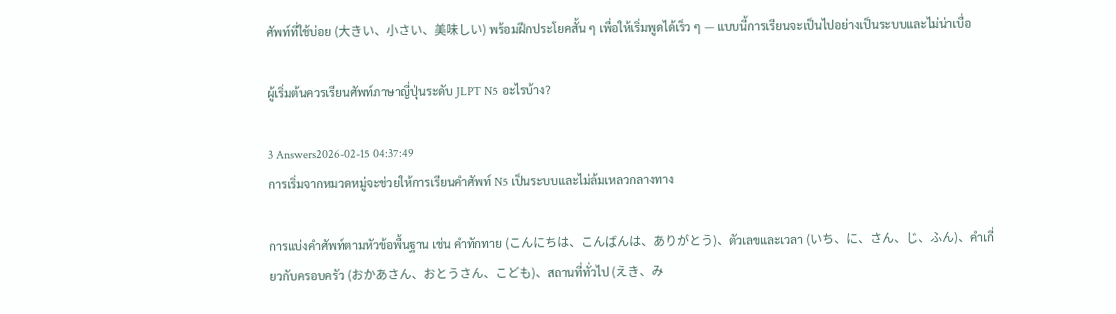ศัพท์ที่ใช้บ่อย (大きい、小さい、美味しい) พร้อมฝึกประโยคสั้น ๆ เพื่อให้เริ่มพูดได้เร็ว ๆ — แบบนี้การเรียนจะเป็นไปอย่างเป็นระบบและไม่น่าเบื่อ

ผู้เริ่มต้นควรเรียนศัพท์ภาษาญี่ปุ่นระดับ JLPT N5 อะไรบ้าง?

3 Answers2026-02-15 04:37:49
การเริ่มจากหมวดหมู่จะช่วยให้การเรียนคำศัพท์ N5 เป็นระบบและไม่ล้มเหลวกลางทาง

การแบ่งคำศัพท์ตามหัวข้อพื้นฐาน เช่น คำทักทาย (こんにちは、こんばんは、ありがとう)、ตัวเลขและเวลา (いち、に、さん、じ、ふん)、คำเกี่ยวกับครอบครัว (おかあさん、おとうさん、こども)、สถานที่ทั่วไป (えき、み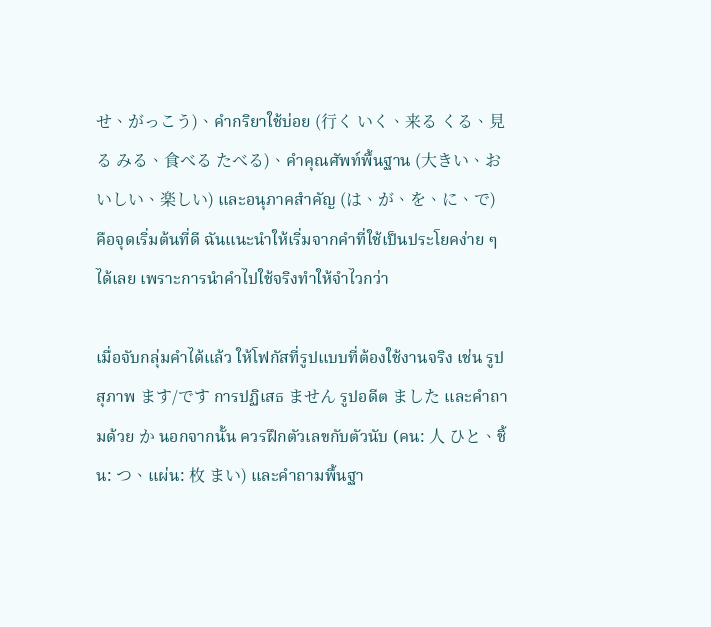せ、がっこう)、คำกริยาใช้บ่อย (行く いく、来る くる、見る みる、食べる たべる)、คำคุณศัพท์พื้นฐาน (大きい、おいしい、楽しい) และอนุภาคสำคัญ (は、が、を、に、で) คือจุดเริ่มต้นที่ดี ฉันแนะนำให้เริ่มจากคำที่ใช้เป็นประโยคง่าย ๆ ได้เลย เพราะการนำคำไปใช้จริงทำให้จำไวกว่า

เมื่อจับกลุ่มคำได้แล้ว ให้โฟกัสที่รูปแบบที่ต้องใช้งานจริง เช่น รูปสุภาพ ます/です การปฏิเสธ ません รูปอดีต ました และคำถามด้วย か นอกจากนั้น ควรฝึกตัวเลขกับตัวนับ (คน: 人 ひと、ชิ้น: つ、แผ่น: 枚 まい) และคำถามพื้นฐา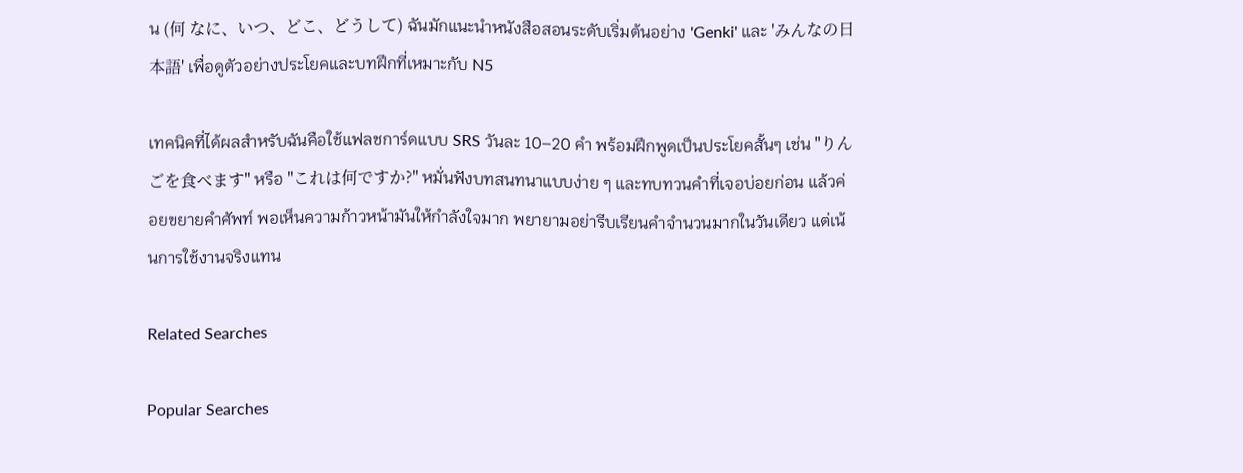น (何 なに、いつ、どこ、どうして) ฉันมักแนะนำหนังสือสอนระดับเริ่มต้นอย่าง 'Genki' และ 'みんなの日本語' เพื่อดูตัวอย่างประโยคและบทฝึกที่เหมาะกับ N5

เทคนิคที่ได้ผลสำหรับฉันคือใช้แฟลชการ์ดแบบ SRS วันละ 10–20 คำ พร้อมฝึกพูดเป็นประโยคสั้นๆ เช่น "りんごを食べます" หรือ "これは何ですか?" หมั่นฟังบทสนทนาแบบง่าย ๆ และทบทวนคำที่เจอบ่อยก่อน แล้วค่อยขยายคำศัพท์ พอเห็นความก้าวหน้ามันให้กำลังใจมาก พยายามอย่ารีบเรียนคำจำนวนมากในวันเดียว แต่เน้นการใช้งานจริงแทน

Related Searches

Popular Searches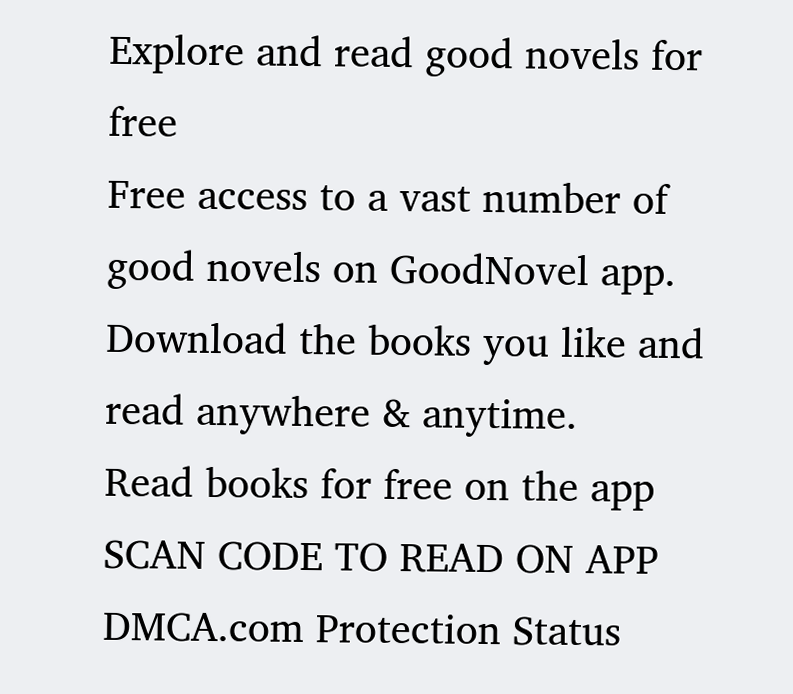Explore and read good novels for free
Free access to a vast number of good novels on GoodNovel app. Download the books you like and read anywhere & anytime.
Read books for free on the app
SCAN CODE TO READ ON APP
DMCA.com Protection Status